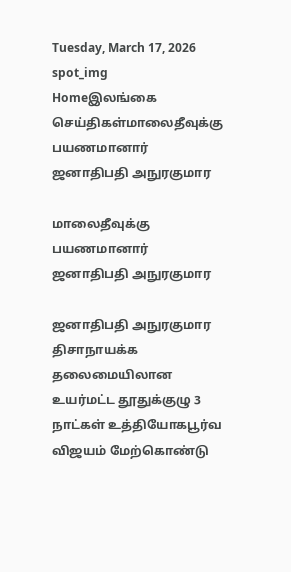Tuesday, March 17, 2026
spot_img
Homeஇலங்கை செய்திகள்மாலைதீவுக்கு பயணமானார் ஜனாதிபதி அநுரகுமார

மாலைதீவுக்கு பயணமானார் ஜனாதிபதி அநுரகுமார

ஜனாதிபதி அநுரகுமார திசாநாயக்க தலைமையிலான உயர்மட்ட தூதுக்குழு 3 நாட்கள் உத்தியோகபூர்வ விஜயம் மேற்கொண்டு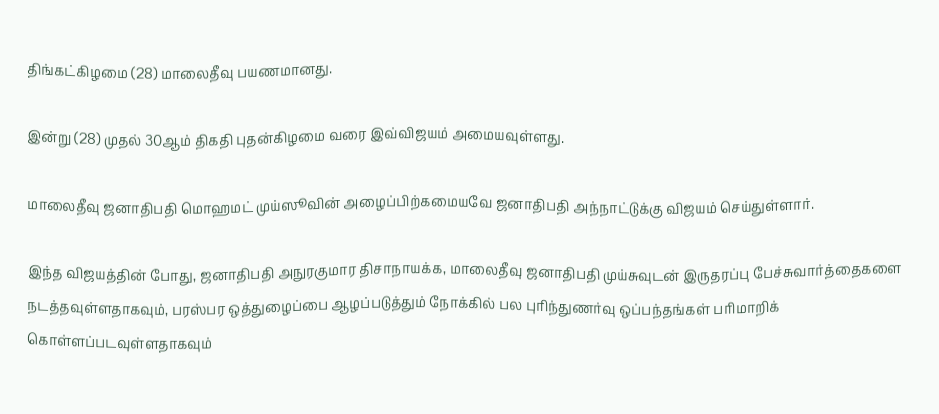திங்கட்கிழமை (28) மாலைதீவு பயணமானது.

இன்று (28) முதல் 30ஆம் திகதி புதன்கிழமை வரை இவ்விஜயம் அமையவுள்ளது.

மாலைதீவு ஜனாதிபதி மொஹமட் முய்ஸூவின் அழைப்பிற்கமையவே ஜனாதிபதி அந்நாட்டுக்கு விஜயம் செய்துள்ளார்.

இந்த விஜயத்தின் போது, ஜனாதிபதி அநுரகுமார திசாநாயக்க, மாலைதீவு ஜனாதிபதி முய்சுவுடன் இருதரப்பு பேச்சுவார்த்தைகளை நடத்தவுள்ளதாகவும், பரஸ்பர ஒத்துழைப்பை ஆழப்படுத்தும் நோக்கில் பல புரிந்துணர்வு ஒப்பந்தங்கள் பரிமாறிக் கொள்ளப்படவுள்ளதாகவும்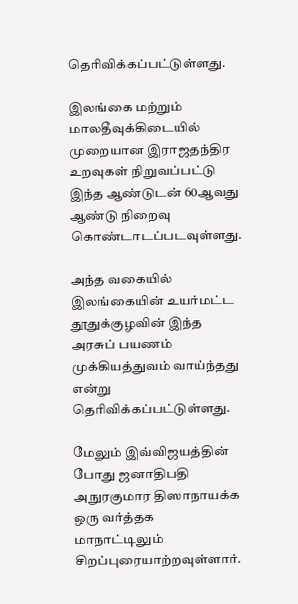தெரிவிக்கப்பட்டுள்ளது.

இலங்கை மற்றும் மாலதீவுக்கிடையில் முறையான இராஜதந்திர உறவுகள் நிறுவப்பட்டு இந்த ஆண்டுடன் 60ஆவது ஆண்டு நிறைவு கொண்டாடப்படவுள்ளது.

அந்த வகையில் இலங்கையின் உயர்மட்ட தூதுக்குழவின் இந்த அரசுப் பயணம் முக்கியத்துவம் வாய்ந்தது என்று தெரிவிக்கப்பட்டுள்ளது.

மேலும் இவ்விஜயத்தின் போது ஜனாதிபதி அநுரகுமார திஸாநாயக்க ஒரு வர்த்தக மாநாட்டிலும் சிறப்புரையாற்றவுள்ளார்.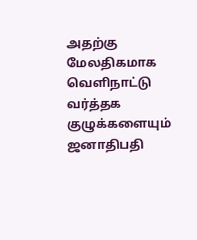அதற்கு மேலதிகமாக வெளிநாட்டு வர்த்தக குழுக்களையும் ஜனாதிபதி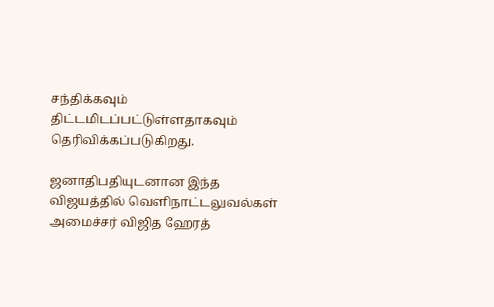சந்திக்கவும் திட்டமிடப்பட்டுள்ளதாகவும் தெரிவிக்கப்படுகிறது.

ஜனாதிபதியுடனான இந்த விஜயத்தில் வெளிநாட்டலுவல்கள் அமைச்சர் விஜித ஹேரத்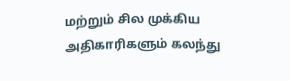மற்றும் சில முக்கிய அதிகாரிகளும் கலந்து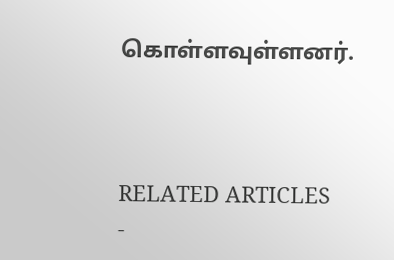கொள்ளவுள்ளனர்.



RELATED ARTICLES
-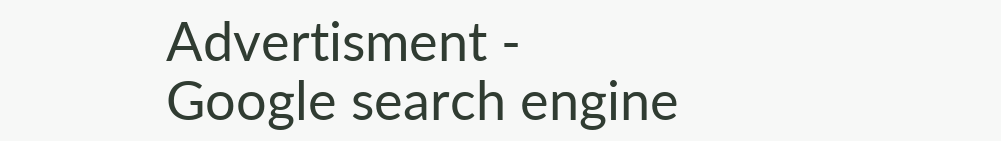Advertisment -
Google search engine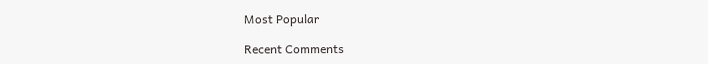Most Popular

Recent Comments